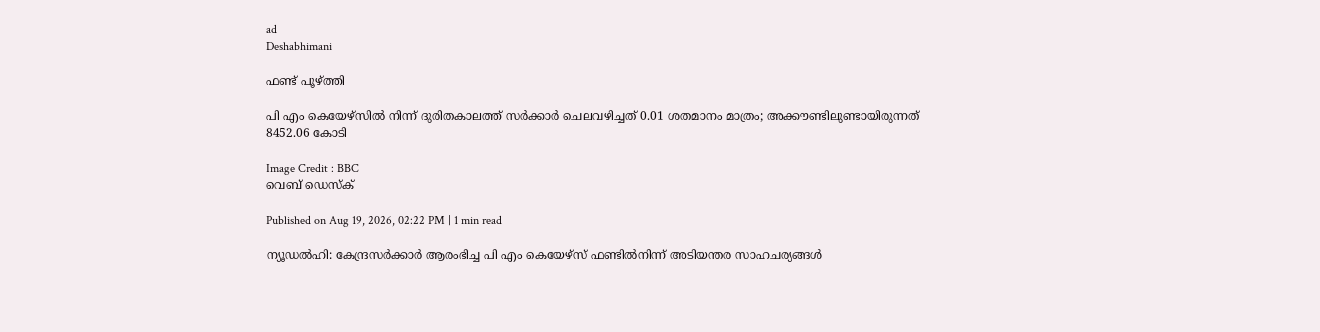ad
Deshabhimani

ഫണ്ട് പൂഴ്ത്തി

പി എം കെയേഴ്സിൽ നിന്ന് ദുരിതകാലത്ത് സര്‍ക്കാര്‍ ചെലവഴിച്ചത് 0.01 ശതമാനം മാത്രം; അക്കൗണ്ടിലുണ്ടായിരുന്നത് 8452.06 കോടി

Image Credit : BBC
വെബ് ഡെസ്ക്

Published on Aug 19, 2026, 02:22 PM | 1 min read

ന്യൂഡൽഹി: കേന്ദ്രസർക്കാർ ആരംഭിച്ച പി എം കെയേഴ്സ് ഫണ്ടിൽനിന്ന് അടിയന്തര സാഹചര്യങ്ങൾ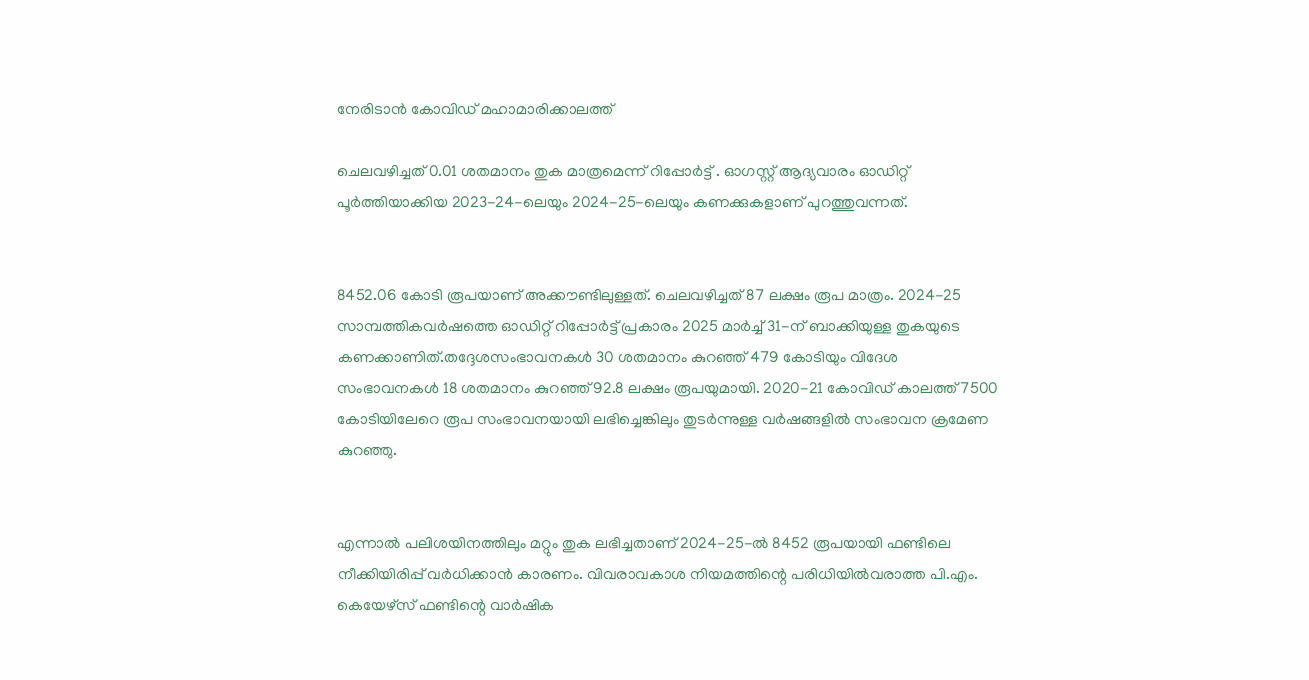നേരിടാൻ കോവിഡ് മഹാമാരിക്കാലത്ത്

ചെലവഴിച്ചത് 0.01 ശതമാനം തുക മാത്രമെന്ന് റിപ്പോർട്ട് . ഓഗസ്റ്റ് ആദ്യവാരം ഓഡിറ്റ് പൂർത്തിയാക്കിയ 2023-24-ലെയും 2024-25-ലെയും കണക്കുകളാണ് പുറത്തുവന്നത്.


8452.06 കോടി രൂപയാണ് അക്കൗണ്ടിലുള്ളത്. ചെലവഴിച്ചത് 87 ലക്ഷം രൂപ മാത്രം. 2024-25 സാമ്പത്തികവർഷത്തെ ഓഡിറ്റ് റിപ്പോർട്ട് പ്രകാരം 2025 മാർച്ച് 31-ന് ബാക്കിയുള്ള തുകയുടെ കണക്കാണിത്.തദ്ദേശസംഭാവനകൾ 30 ശതമാനം കുറഞ്ഞ് 479 കോടിയും വിദേശ സംഭാവനകൾ 18 ശതമാനം കുറഞ്ഞ് 92.8 ലക്ഷം രൂപയുമായി. 2020-21 കോവിഡ് കാലത്ത് 7500 കോടിയിലേറെ രൂപ സംഭാവനയായി ലഭിച്ചെങ്കിലും തുടർന്നുള്ള വർഷങ്ങളിൽ സംഭാവന ക്രമേണ കുറഞ്ഞു.


എന്നാൽ പലിശയിനത്തിലും മറ്റും തുക ലഭിച്ചതാണ് 2024-25-ൽ 8452 രൂപയായി ഫണ്ടിലെ നീക്കിയിരിപ്പ് വർധിക്കാൻ കാരണം. വിവരാവകാശ നിയമത്തിന്റെ പരിധിയിൽവരാത്ത പി.എം. കെയേഴ്സ് ഫണ്ടിന്റെ വാർഷിക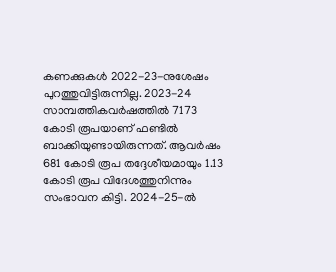കണക്കുകൾ 2022-23-നുശേഷം പുറത്തുവിട്ടിരുന്നില്ല. 2023-24 സാമ്പത്തികവർഷത്തിൽ 7173 കോടി രൂപയാണ് ഫണ്ടിൽ ബാക്കിയുണ്ടായിരുന്നത്. ആവർഷം 681 കോടി രൂപ തദ്ദേശീയമായും 1.13 കോടി രൂപ വിദേശത്തുനിന്നും സംഭാവന കിട്ടി. 2024-25-ൽ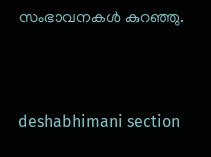സംഭാവനകൾ കുറഞ്ഞു.



deshabhimani section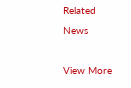Related News

View More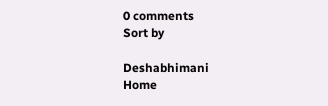0 comments
Sort by

Deshabhimani
Home